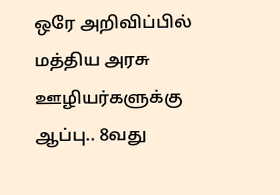ஒரே அறிவிப்பில் மத்திய அரசு ஊழியர்களுக்கு ஆப்பு.. 8வது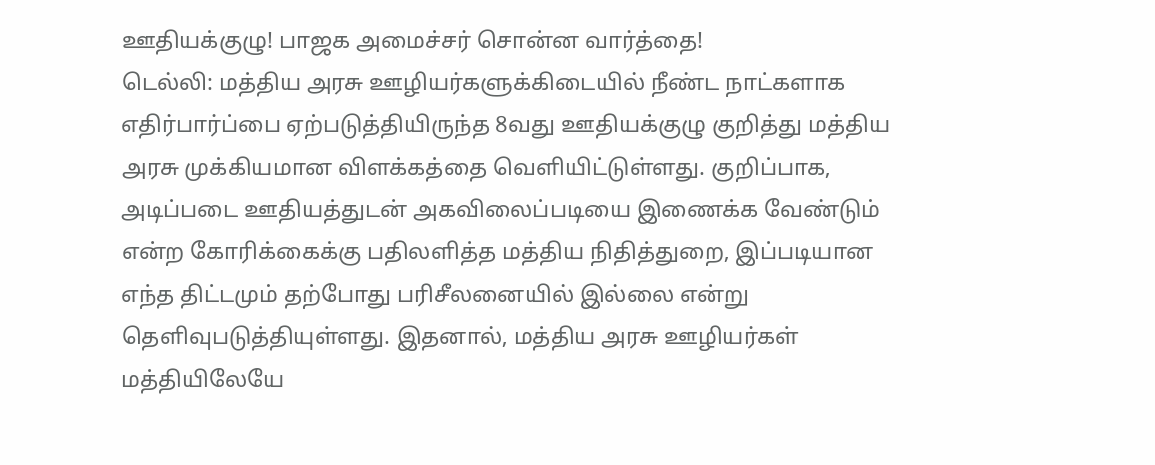ஊதியக்குழு! பாஜக அமைச்சர் சொன்ன வார்த்தை!
டெல்லி: மத்திய அரசு ஊழியர்களுக்கிடையில் நீண்ட நாட்களாக எதிர்பார்ப்பை ஏற்படுத்தியிருந்த 8வது ஊதியக்குழு குறித்து மத்திய அரசு முக்கியமான விளக்கத்தை வெளியிட்டுள்ளது. குறிப்பாக, அடிப்படை ஊதியத்துடன் அகவிலைப்படியை இணைக்க வேண்டும் என்ற கோரிக்கைக்கு பதிலளித்த மத்திய நிதித்துறை, இப்படியான எந்த திட்டமும் தற்போது பரிசீலனையில் இல்லை என்று தெளிவுபடுத்தியுள்ளது. இதனால், மத்திய அரசு ஊழியர்கள் மத்தியிலேயே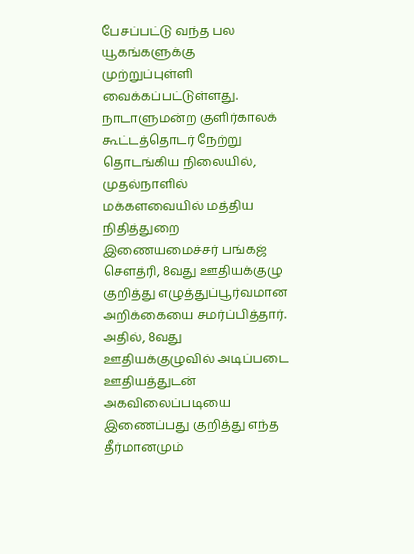பேசப்பட்டு வந்த பல யூகங்களுக்கு முற்றுப்புள்ளி வைக்கப்பட்டுள்ளது.
நாடாளுமன்ற குளிர்காலக் கூட்டத்தொடர் நேற்று தொடங்கிய நிலையில், முதல்நாளில் மக்களவையில் மத்திய நிதித்துறை இணையமைச்சர் பங்கஜ் சௌத்ரி, 8வது ஊதியக்குழு குறித்து எழுத்துப்பூர்வமான அறிக்கையை சமர்ப்பித்தார்.
அதில், 8வது ஊதியக்குழுவில் அடிப்படை ஊதியத்துடன் அகவிலைப்படியை இணைப்பது குறித்து எந்த தீர்மானமும்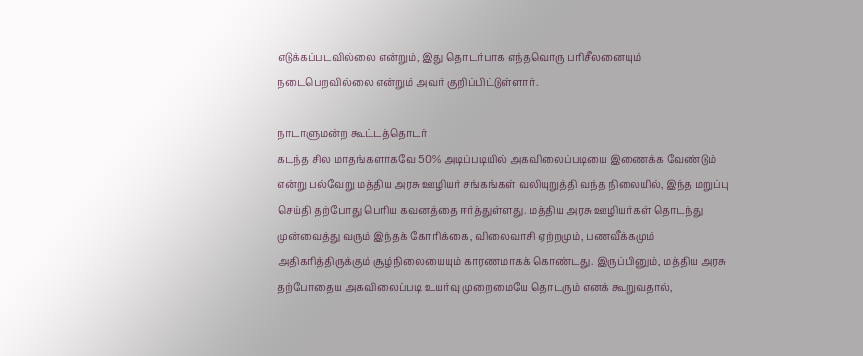எடுக்கப்படவில்லை என்றும், இது தொடர்பாக எந்தவொரு பரிசீலனையும் நடைபெறவில்லை என்றும் அவர் குறிப்பிட்டுள்ளார்.

நாடாளுமன்ற கூட்டத்தொடர்
கடந்த சில மாதங்களாகவே 50% அடிப்படியில் அகவிலைப்படியை இணைக்க வேண்டும் என்று பல்வேறு மத்திய அரசு ஊழியர் சங்கங்கள் வலியுறுத்தி வந்த நிலையில், இந்த மறுப்பு செய்தி தற்போது பெரிய கவனத்தை ஈர்த்துள்ளது. மத்திய அரசு ஊழியர்கள் தொடந்து முன்வைத்து வரும் இந்தக் கோரிக்கை, விலைவாசி ஏற்றமும், பணவீக்கமும் அதிகரித்திருக்கும் சூழ்நிலையையும் காரணமாகக் கொண்டது. இருப்பினும், மத்திய அரசு தற்போதைய அகவிலைப்படி உயர்வு முறைமையே தொடரும் எனக் கூறுவதால்,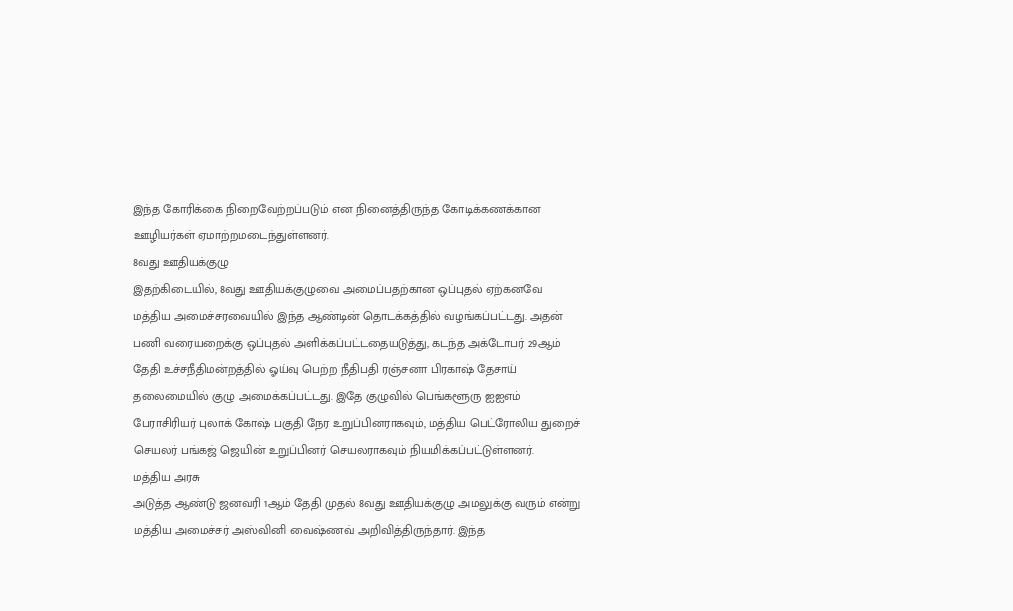இந்த கோரிக்கை நிறைவேற்றப்படும் என நினைத்திருந்த கோடிக்கணக்கான ஊழியர்கள் ஏமாற்றமடைந்துள்ளனர்.
8வது ஊதியக்குழு
இதற்கிடையில், 8வது ஊதியக்குழுவை அமைப்பதற்கான ஒப்புதல் ஏற்கனவே மத்திய அமைச்சரவையில் இந்த ஆண்டின் தொடக்கத்தில் வழங்கப்பட்டது. அதன் பணி வரையறைக்கு ஒப்புதல் அளிக்கப்பட்டதையடுத்து, கடந்த அக்டோபர் 29ஆம் தேதி உச்சநீதிமன்றத்தில் ஓய்வு பெற்ற நீதிபதி ரஞ்சனா பிரகாஷ் தேசாய் தலைமையில் குழு அமைக்கப்பட்டது. இதே குழுவில் பெங்களூரு ஐஐஎம் பேராசிரியர் புலாக் கோஷ் பகுதி நேர உறுப்பினராகவும், மத்திய பெட்ரோலிய துறைச் செயலர் பங்கஜ் ஜெயின் உறுப்பினர் செயலராகவும் நியமிக்கப்பட்டுள்ளனர்.
மத்திய அரசு
அடுத்த ஆண்டு ஜனவரி 1ஆம் தேதி முதல் 8வது ஊதியக்குழு அமலுக்கு வரும் என்று மத்திய அமைச்சர் அஸ்வினி வைஷ்ணவ் அறிவித்திருந்தார். இந்த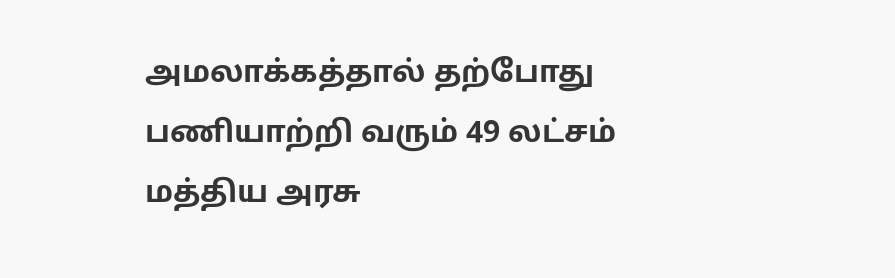அமலாக்கத்தால் தற்போது பணியாற்றி வரும் 49 லட்சம் மத்திய அரசு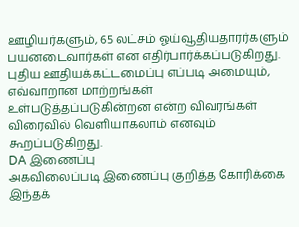ஊழியர்களும், 65 லட்சம் ஓய்வூதியதாரர்களும் பயனடைவார்கள் என எதிர்பார்க்கப்படுகிறது. புதிய ஊதியக்கட்டமைப்பு எப்படி அமையும், எவ்வாறான மாற்றங்கள் உள்படுத்தப்படுகின்றன என்ற விவரங்கள் விரைவில் வெளியாகலாம் எனவும் கூறப்படுகிறது.
DA இணைப்பு
அகவிலைப்படி இணைப்பு குறித்த கோரிக்கை இந்தக்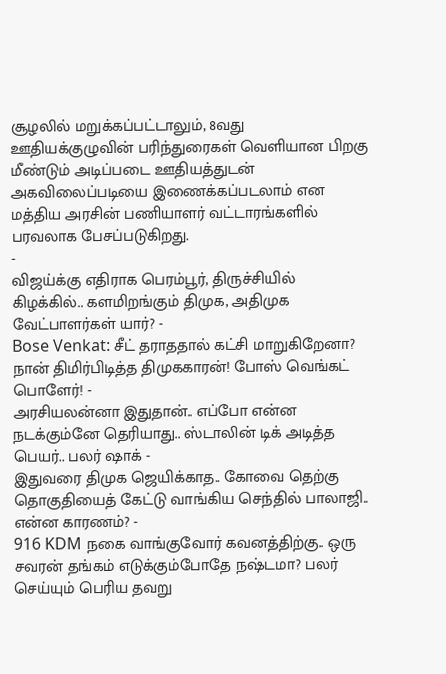சூழலில் மறுக்கப்பட்டாலும், 8வது ஊதியக்குழுவின் பரிந்துரைகள் வெளியான பிறகு மீண்டும் அடிப்படை ஊதியத்துடன் அகவிலைப்படியை இணைக்கப்படலாம் என மத்திய அரசின் பணியாளர் வட்டாரங்களில் பரவலாக பேசப்படுகிறது.
-
விஜய்க்கு எதிராக பெரம்பூர், திருச்சியில் கிழக்கில்.. களமிறங்கும் திமுக, அதிமுக வேட்பாளர்கள் யார்? -
Bose Venkat: சீட் தராததால் கட்சி மாறுகிறேனா? நான் திமிர்பிடித்த திமுககாரன்! போஸ் வெங்கட் பொளேர்! -
அரசியலன்னா இதுதான்.. எப்போ என்ன நடக்கும்னே தெரியாது.. ஸ்டாலின் டிக் அடித்த பெயர்.. பலர் ஷாக் -
இதுவரை திமுக ஜெயிக்காத.. கோவை தெற்கு தொகுதியைத் கேட்டு வாங்கிய செந்தில் பாலாஜி.. என்ன காரணம்? -
916 KDM நகை வாங்குவோர் கவனத்திற்கு.. ஒரு சவரன் தங்கம் எடுக்கும்போதே நஷ்டமா? பலர் செய்யும் பெரிய தவறு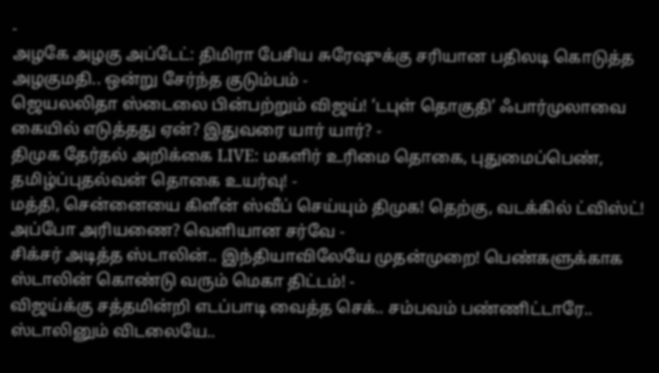-
அழகே அழகு அப்டேட்: திமிரா பேசிய சுரேஷுக்கு சரியான பதிலடி கொடுத்த அழகுமதி.. ஒன்று சேர்ந்த குடும்பம் -
ஜெயலலிதா ஸ்டைலை பின்பற்றும் விஜய்! ‘டபுள் தொகுதி’ ஃபார்முலாவை கையில் எடுத்தது ஏன்? இதுவரை யார் யார்? -
திமுக தேர்தல் அறிக்கை LIVE: மகளிர் உரிமை தொகை, புதுமைப்பெண், தமிழ்ப்புதல்வன் தொகை உயர்வு! -
மத்தி, சென்னையை கிளீன் ஸ்வீப் செய்யும் திமுக! தெற்கு, வடக்கில் ட்விஸ்ட்! அப்போ அரியணை? வெளியான சர்வே -
சிக்சர் அடித்த ஸ்டாலின்.. இந்தியாவிலேயே முதன்முறை! பெண்களுக்காக ஸ்டாலின் கொண்டு வரும் மெகா திட்டம்! -
விஜய்க்கு சத்தமின்றி எடப்பாடி வைத்த செக்.. சம்பவம் பண்ணிட்டாரே.. ஸ்டாலினும் விடலையே..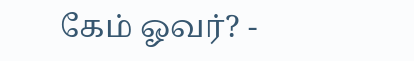கேம் ஓவர்? -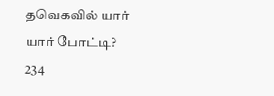தவெகவில் யார் யார் போட்டி? 234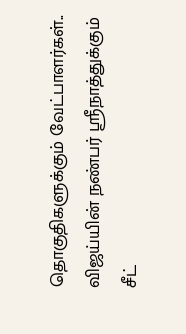தொகுதிகளுக்கும் வேட்பாளர்கள்.. விஜய்யின் நண்பர் ஸ்ரீநாத்துக்கும் சீட்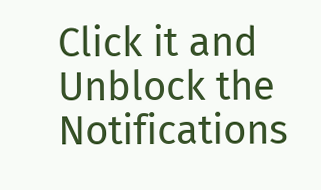Click it and Unblock the Notifications